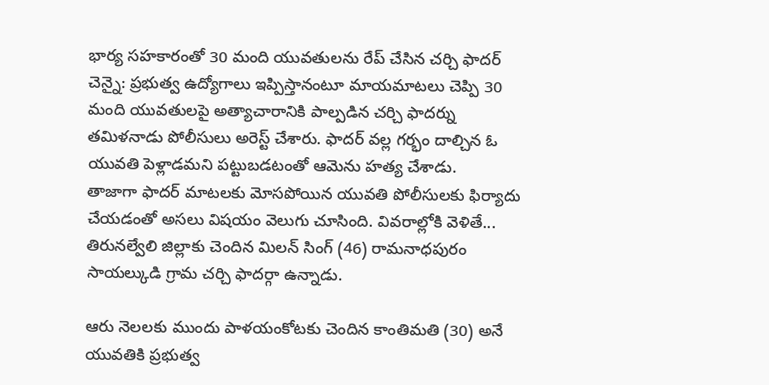భార్య సహకారంతో 30 మంది యువతులను రేప్ చేసిన చర్చి ఫాదర్
చెన్నై: ప్రభుత్వ ఉద్యోగాలు ఇప్పిస్తానంటూ మాయమాటలు చెప్పి 30 మంది యువతులపై అత్యాచారానికి పాల్పడిన చర్చి ఫాదర్ను తమిళనాడు పోలీసులు అరెస్ట్ చేశారు. ఫాదర్ వల్ల గర్భం దాల్చిన ఓ యువతి పెళ్లాడమని పట్టుబడటంతో ఆమెను హత్య చేశాడు.
తాజాగా ఫాదర్ మాటలకు మోసపోయిన యువతి పోలీసులకు ఫిర్యాదు చేయడంతో అసలు విషయం వెలుగు చూసింది. వివరాల్లోకి వెళితే... తిరునల్వేలి జిల్లాకు చెందిన మిలన్ సింగ్ (46) రామనాధపురం సాయల్కుడి గ్రామ చర్చి ఫాదర్గా ఉన్నాడు.

ఆరు నెలలకు ముందు పాళయంకోటకు చెందిన కాంతిమతి (30) అనే యువతికి ప్రభుత్వ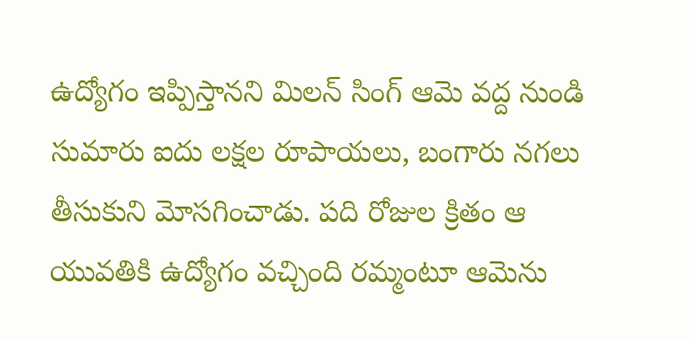ఉద్యోగం ఇప్పిస్తానని మిలన్ సింగ్ ఆమె వద్ద నుండి సుమారు ఐదు లక్షల రూపాయలు, బంగారు నగలు తీసుకుని మోసగించాడు. పది రోజుల క్రితం ఆ యువతికి ఉద్యోగం వచ్చింది రమ్మంటూ ఆమెను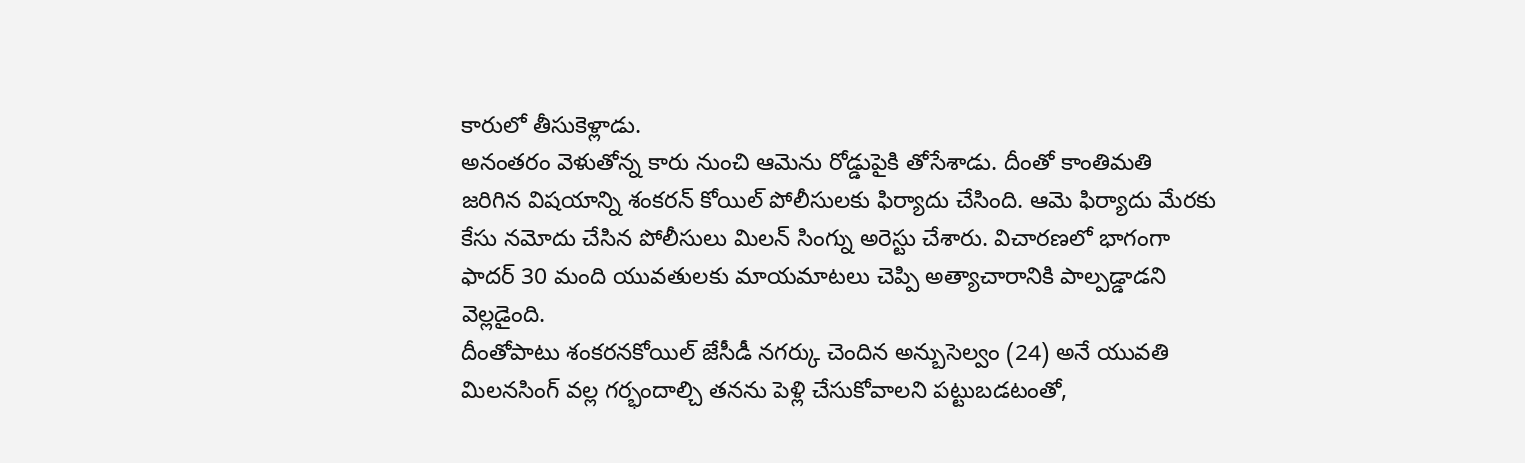కారులో తీసుకెళ్లాడు.
అనంతరం వెళుతోన్న కారు నుంచి ఆమెను రోడ్డుపైకి తోసేశాడు. దీంతో కాంతిమతి జరిగిన విషయాన్ని శంకరన్ కోయిల్ పోలీసులకు ఫిర్యాదు చేసింది. ఆమె ఫిర్యాదు మేరకు కేసు నమోదు చేసిన పోలీసులు మిలన్ సింగ్ను అరెస్టు చేశారు. విచారణలో భాగంగా ఫాదర్ 30 మంది యువతులకు మాయమాటలు చెప్పి అత్యాచారానికి పాల్పడ్డాడని వెల్లడైంది.
దీంతోపాటు శంకరనకోయిల్ జేసీడీ నగర్కు చెందిన అన్బుసెల్వం (24) అనే యువతి మిలనసింగ్ వల్ల గర్భందాల్చి తనను పెళ్లి చేసుకోవాలని పట్టుబడటంతో,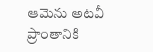ఆమెను అటవీ ప్రాంతానికి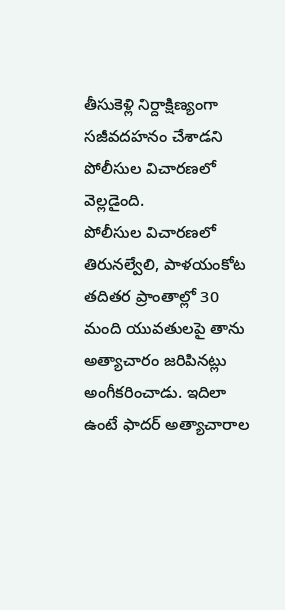తీసుకెళ్లి నిర్దాక్షిణ్యంగా సజీవదహనం చేశాడని పోలీసుల విచారణలో వెల్లడైంది.
పోలీసుల విచారణలో తిరునల్వేలి, పాళయంకోట తదితర ప్రాంతాల్లో 30 మంది యువతులపై తాను అత్యాచారం జరిపినట్లు అంగీకరించాడు. ఇదిలా ఉంటే ఫాదర్ అత్యాచారాల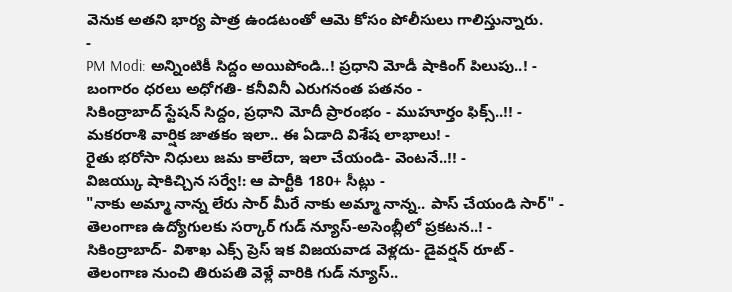వెనుక అతని భార్య పాత్ర ఉండటంతో ఆమె కోసం పోలీసులు గాలిస్తున్నారు.
-
PM Modi: అన్నింటికీ సిద్దం అయిపోండి..! ప్రధాని మోడీ షాకింగ్ పిలుపు..! -
బంగారం ధరలు అధోగతి- కనీవినీ ఎరుగనంత పతనం -
సికింద్రాబాద్ స్టేషన్ సిద్దం, ప్రధాని మోదీ ప్రారంభం - ముహూర్తం ఫిక్స్..!! -
మకరరాశి వార్షిక జాతకం ఇలా.. ఈ ఏడాది విశేష లాభాలు! -
రైతు భరోసా నిధులు జమ కాలేదా, ఇలా చేయండి- వెంటనే..!! -
విజయ్కు షాకిచ్చిన సర్వే!: ఆ పార్టీకి 180+ సీట్లు -
"నాకు అమ్మా నాన్న లేరు సార్ మీరే నాకు అమ్మా నాన్న.. పాస్ చేయండి సార్" -
తెలంగాణ ఉద్యోగులకు సర్కార్ గుడ్ న్యూస్-అసెంబ్లీలో ప్రకటన..! -
సికింద్రాబాద్- విశాఖ ఎక్స్ ప్రెస్ ఇక విజయవాడ వెళ్లదు- డైవర్షన్ రూట్ -
తెలంగాణ నుంచి తిరుపతి వెళ్లే వారికి గుడ్ న్యూస్..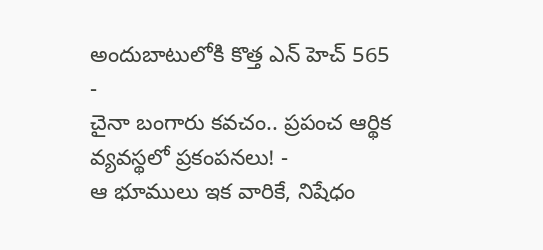అందుబాటులోకి కొత్త ఎన్ హెచ్ 565 -
చైనా బంగారు కవచం.. ప్రపంచ ఆర్థిక వ్యవస్థలో ప్రకంపనలు! -
ఆ భూములు ఇక వారికే, నిషేధం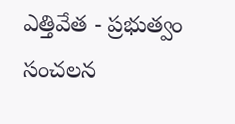ఎత్తివేత - ప్రభుత్వం సంచలన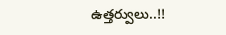ఉత్తర్వులు..!!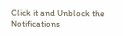Click it and Unblock the Notifications